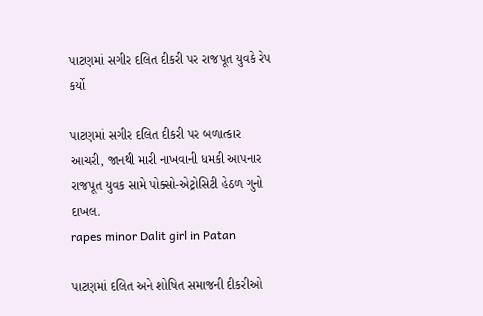પાટણમાં સગીર દલિત દીકરી પર રાજપૂત યુવકે રેપ કર્યો

પાટણમાં સગીર દલિત દીકરી પર બળાત્કાર આચરી, જાનથી મારી નાખવાની ધમકી આપનાર રાજપૂત યુવક સામે પોક્સો-એટ્રોસિટી હેઠળ ગુનો દાખલ.
rapes minor Dalit girl in Patan

પાટણમાં દલિત અને શોષિત સમાજની દીકરીઓ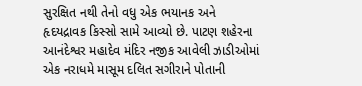સુરક્ષિત નથી તેનો વધુ એક ભયાનક અને હૃદયદ્રાવક કિસ્સો સામે આવ્યો છે. પાટણ શહેરના આનંદેશ્વર મહાદેવ મંદિર નજીક આવેલી ઝાડીઓમાં એક નરાધમે માસૂમ દલિત સગીરાને પોતાની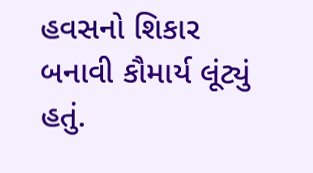હવસનો શિકાર બનાવી કૌમાર્ય લૂંટ્યું હતું.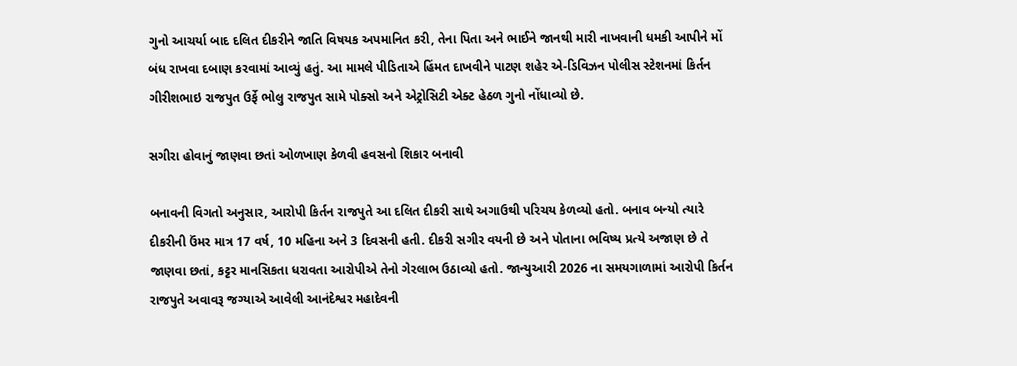ગુનો આચર્યા બાદ દલિત દીકરીને જાતિ વિષયક અપમાનિત કરી, તેના પિતા અને ભાઈને જાનથી મારી નાખવાની ધમકી આપીને મોં બંધ રાખવા દબાણ કરવામાં આવ્યું હતું. આ મામલે પીડિતાએ હિંમત દાખવીને પાટણ શહેર એ-ડિવિઝન પોલીસ સ્ટેશનમાં કિર્તન ગીરીશભાઇ રાજપુત ઉર્ફે ભોલુ રાજપુત સામે પોક્સો અને એટ્રોસિટી એક્ટ હેઠળ ગુનો નોંધાવ્યો છે.

સગીરા હોવાનું જાણવા છતાં ઓળખાણ કેળવી હવસનો શિકાર બનાવી

બનાવની વિગતો અનુસાર, આરોપી કિર્તન રાજપુતે આ દલિત દીકરી સાથે અગાઉથી પરિચય કેળવ્યો હતો. બનાવ બન્યો ત્યારે દીકરીની ઉંમર માત્ર 17 વર્ષ, 10 મહિના અને 3 દિવસની હતી. દીકરી સગીર વયની છે અને પોતાના ભવિષ્ય પ્રત્યે અજાણ છે તે જાણવા છતાં, કટ્ટર માનસિકતા ધરાવતા આરોપીએ તેનો ગેરલાભ ઉઠાવ્યો હતો. જાન્યુઆરી 2026 ના સમયગાળામાં આરોપી કિર્તન રાજપુતે અવાવરૂ જગ્યાએ આવેલી આનંદેશ્વર મહાદેવની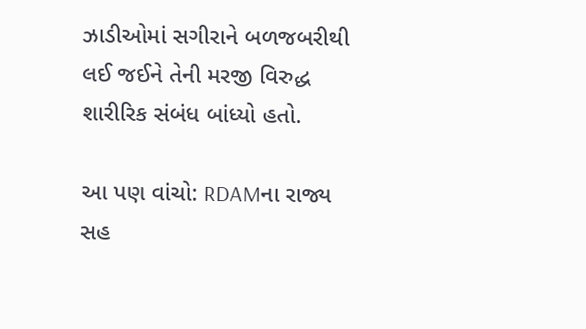ઝાડીઓમાં સગીરાને બળજબરીથી લઈ જઈને તેની મરજી વિરુદ્ધ શારીરિક સંબંધ બાંધ્યો હતો.

આ પણ વાંચો: RDAMના રાજ્ય સહ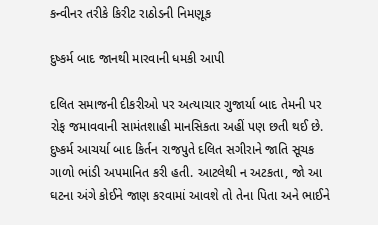કન્વીનર તરીકે કિરીટ રાઠોડની નિમણૂક

દુષ્કર્મ બાદ જાનથી મારવાની ધમકી આપી

દલિત સમાજની દીકરીઓ પર અત્યાચાર ગુજાર્યા બાદ તેમની પર રોફ જમાવવાની સામંતશાહી માનસિકતા અહીં પણ છતી થઈ છે. દુષ્કર્મ આચર્યા બાદ કિર્તન રાજપુતે દલિત સગીરાને જાતિ સૂચક ગાળો ભાંડી અપમાનિત કરી હતી. આટલેથી ન અટકતા, જો આ ઘટના અંગે કોઈને જાણ કરવામાં આવશે તો તેના પિતા અને ભાઈને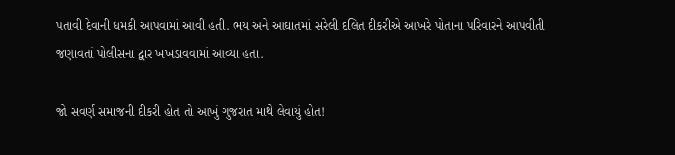પતાવી દેવાની ધમકી આપવામાં આવી હતી. ભય અને આઘાતમાં સરેલી દલિત દીકરીએ આખરે પોતાના પરિવારને આપવીતી જણાવતાં પોલીસના દ્વાર ખખડાવવામાં આવ્યા હતા.

જો સવર્ણ સમાજની દીકરી હોત તો આખું ગુજરાત માથે લેવાયું હોત!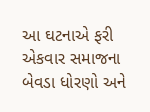આ ઘટનાએ ફરી એકવાર સમાજના બેવડા ધોરણો અને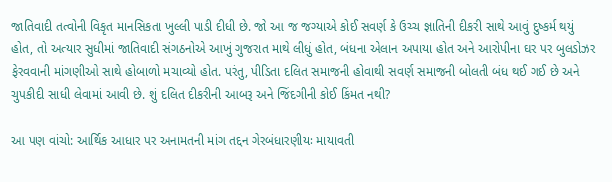જાતિવાદી તત્વોની વિકૃત માનસિકતા ખુલ્લી પાડી દીધી છે. જો આ જ જગ્યાએ કોઈ સવર્ણ કે ઉચ્ચ જ્ઞાતિની દીકરી સાથે આવું દુષ્કર્મ થયું હોત, તો અત્યાર સુધીમાં જાતિવાદી સંગઠનોએ આખું ગુજરાત માથે લીધું હોત, બંધના એલાન અપાયા હોત અને આરોપીના ઘર પર બુલડોઝર ફેરવવાની માંગણીઓ સાથે હોબાળો મચાવ્યો હોત. પરંતુ, પીડિતા દલિત સમાજની હોવાથી સવર્ણ સમાજની બોલતી બંધ થઈ ગઈ છે અને ચુપકીદી સાધી લેવામાં આવી છે. શું દલિત દીકરીની આબરૂ અને જિંદગીની કોઈ કિંમત નથી?

આ પણ વાંચો: આર્થિક આધાર પર અનામતની માંગ તદ્દન ગેરબંધારણીયઃ માયાવતી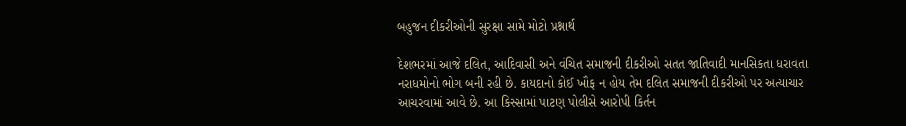બહુજન દીકરીઓની સુરક્ષા સામે મોટો પ્રશ્નાર્થ

દેશભરમાં આજે દલિત, આદિવાસી અને વંચિત સમાજની દીકરીઓ સતત જાતિવાદી માનસિકતા ધરાવતા નરાધમોનો ભોગ બની રહી છે. કાયદાનો કોઈ ખૌફ ન હોય તેમ દલિત સમાજની દીકરીઓ પર અત્યાચાર આચરવામાં આવે છે. આ કિસ્સામાં પાટણ પોલીસે આરોપી કિર્તન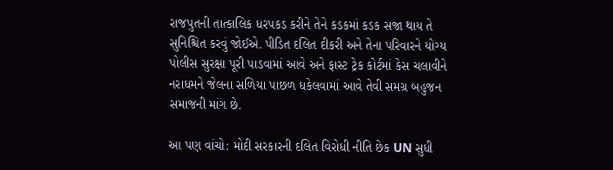રાજપુતની તાત્કાલિક ધરપકડ કરીને તેને કડકમાં કડક સજા થાય તે સુનિશ્ચિત કરવું જોઈએ. પીડિત દલિત દીકરી અને તેના પરિવારને યોગ્ય પોલીસ સુરક્ષા પૂરી પાડવામાં આવે અને ફાસ્ટ ટ્રેક કોર્ટમાં કેસ ચલાવીને નરાધમને જેલના સળિયા પાછળ ધકેલવામાં આવે તેવી સમગ્ર બહુજન સમાજની માંગ છે.

આ પણ વાંચો: મોદી સરકારની દલિત વિરોધી નીતિ છેક UN સુધી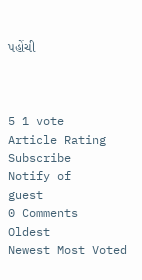પહોંચી



5 1 vote
Article Rating
Subscribe
Notify of
guest
0 Comments
Oldest
Newest Most Voted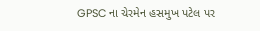GPSC ના ચેરમેન હસમુખ પટેલ પર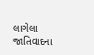લાગેલા જાતિવાદના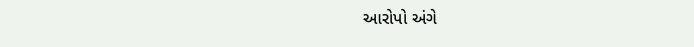આરોપો અંગે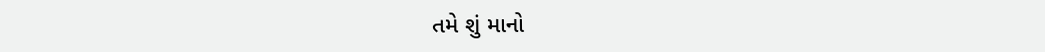તમે શું માનો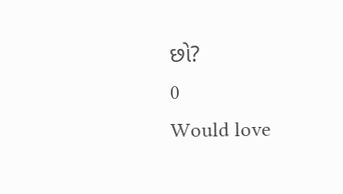છો?
0
Would love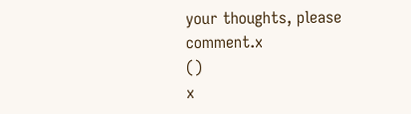your thoughts, please comment.x
()
x